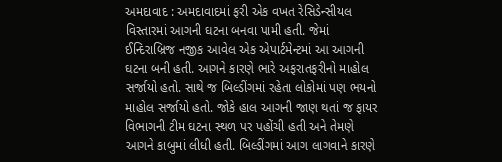અમદાવાદ : અમદાવાદમાં ફરી એક વખત રેસિડેન્સીયલ વિસ્તારમાં આગની ઘટના બનવા પામી હતી. જેમાં ઈન્દિરાબ્રિજ નજીક આવેલ એક એપાર્ટમેન્ટમાં આ આગની ઘટના બની હતી. આગને કારણે ભારે અફરાતફરીનો માહોલ સર્જાયો હતો. સાથે જ બિલ્ડીંગમાં રહેતા લોકોમાં પણ ભયનો માહોલ સર્જાયો હતો. જોકે હાલ આગની જાણ થતાં જ ફાયર વિભાગની ટીમ ઘટના સ્થળ પર પહોંચી હતી અને તેમણે આગને કાબુમાં લીધી હતી. બિલ્ડીંગમાં આગ લાગવાને કારણે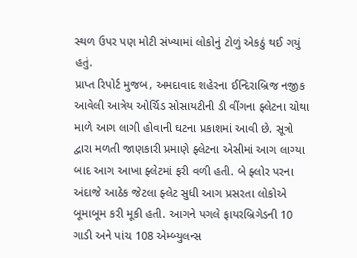સ્થળ ઉપર પણ મોટી સંખ્યામાં લોકોનું ટોળું એકઠું થઈ ગયું હતું.
પ્રાપ્ત રિપોર્ટ મુજબ, અમદાવાદ શહેરના ઈન્દિરાબ્રિજ નજીક આવેલી આત્રેય ઓર્ચિડ સોસાયટીની ડી વીંગના ફ્લેટના ચોથા માળે આગ લાગી હોવાની ઘટના પ્રકાશમાં આવી છે. સૂત્રો દ્વારા મળતી જાણકારી પ્રમાણે ફ્લેટના એસીમાં આગ લાગ્યા બાદ આગ આખા ફ્લેટમાં ફરી વળી હતી. બે ફ્લોર પરના અંદાજે આઠેક જેટલા ફ્લેટ સુધી આગ પ્રસરતા લોકોએ બૂમાબૂમ કરી મૂકી હતી. આગને પગલે ફાયરબ્રિગેડની 10 ગાડી અને પાંચ 108 એમ્બ્યુલન્સ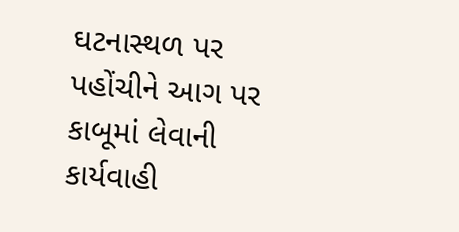ઘટનાસ્થળ પર પહોંચીને આગ પર કાબૂમાં લેવાની કાર્યવાહી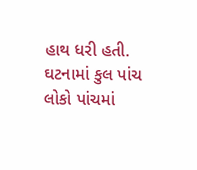હાથ ધરી હતી.
ઘટનામાં કુલ પાંચ લોકો પાંચમાં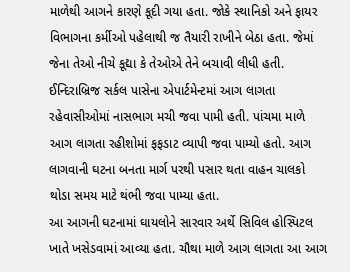માળેથી આગને કારણે કૂદી ગયા હતા. જોકે સ્થાનિકો અને ફાયર વિભાગના કર્મીઓ પહેલાથી જ તૈયારી રાખીને બેઠા હતા. જેમાં જેના તેઓ નીચે કૂદ્યા કે તેઓએ તેને બચાવી લીધી હતી. ઈન્દિરાબ્રિજ સર્કલ પાસેના એપાર્ટમેન્ટમાં આગ લાગતા રહેવાસીઓમાં નાસભાગ મચી જવા પામી હતી. પાંચમા માળે આગ લાગતા રહીશોમાં ફફડાટ વ્યાપી જવા પામ્યો હતો. આગ લાગવાની ઘટના બનતા માર્ગ પરથી પસાર થતા વાહન ચાલકો થોડા સમય માટે થંભી જવા પામ્યા હતા.
આ આગની ઘટનામાં ઘાયલોને સારવાર અર્થે સિવિલ હોસ્પિટલ ખાતે ખસેડવામાં આવ્યા હતા. ચૌથા માળે આગ લાગતા આ આગ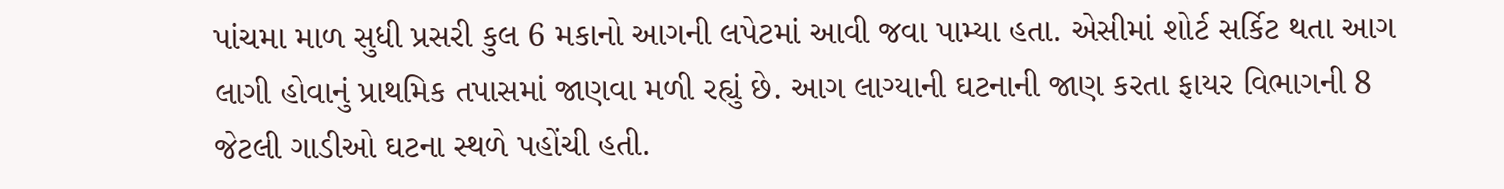પાંચમા માળ સુધી પ્રસરી કુલ 6 મકાનો આગની લપેટમાં આવી જવા પામ્યા હતા. એસીમાં શોર્ટ સર્કિટ થતા આગ લાગી હોવાનું પ્રાથમિક તપાસમાં જાણવા મળી રહ્યું છે. આગ લાગ્યાની ઘટનાની જાણ કરતા ફાયર વિભાગની 8 જેટલી ગાડીઓ ઘટના સ્થળે પહોંચી હતી.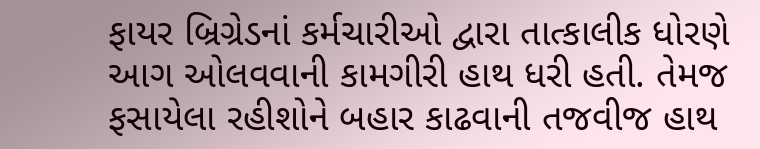ફાયર બ્રિગ્રેડનાં કર્મચારીઓ દ્વારા તાત્કાલીક ધોરણે આગ ઓલવવાની કામગીરી હાથ ધરી હતી. તેમજ ફસાયેલા રહીશોને બહાર કાઢવાની તજવીજ હાથ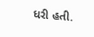ધરી હતી.